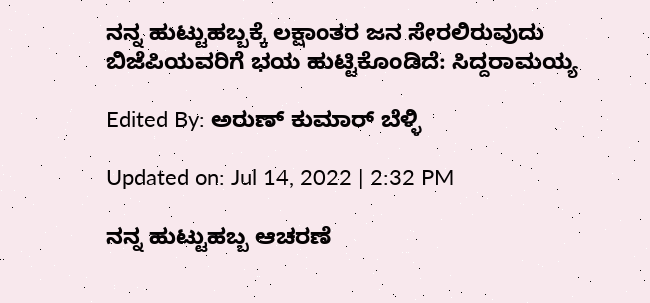ನನ್ನ ಹುಟ್ಟುಹಬ್ಬಕ್ಕೆ ಲಕ್ಷಾಂತರ ಜನ ಸೇರಲಿರುವುದು ಬಿಜೆಪಿಯವರಿಗೆ ಭಯ ಹುಟ್ಟಿಕೊಂಡಿದೆ: ಸಿದ್ದರಾಮಯ್ಯ

Edited By: ಅರುಣ್ ಕುಮಾರ್ ಬೆಳ್ಳಿ

Updated on: Jul 14, 2022 | 2:32 PM

ನನ್ನ ಹುಟ್ಟುಹಬ್ಬ ಆಚರಣೆ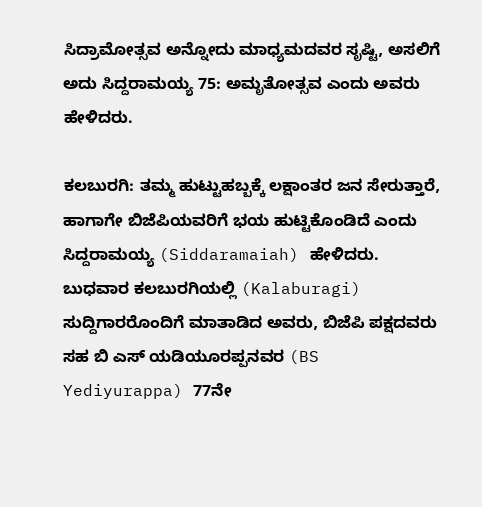ಸಿದ್ರಾಮೋತ್ಸವ ಅನ್ನೋದು ಮಾಧ್ಯಮದವರ ಸೃಷ್ಟಿ, ಅಸಲಿಗೆ ಅದು ಸಿದ್ದರಾಮಯ್ಯ 75: ಅಮೃತೋತ್ಸವ ಎಂದು ಅವರು ಹೇಳಿದರು.

ಕಲಬುರಗಿ: ತಮ್ಮ ಹುಟ್ಟುಹಬ್ಬಕ್ಕೆ ಲಕ್ಷಾಂತರ ಜನ ಸೇರುತ್ತಾರೆ, ಹಾಗಾಗೇ ಬಿಜೆಪಿಯವರಿಗೆ ಭಯ ಹುಟ್ಟಿಕೊಂಡಿದೆ ಎಂದು ಸಿದ್ದರಾಮಯ್ಯ (Siddaramaiah) ಹೇಳಿದರು. ಬುಧವಾರ ಕಲಬುರಗಿಯಲ್ಲಿ (Kalaburagi) ಸುದ್ದಿಗಾರರೊಂದಿಗೆ ಮಾತಾಡಿದ ಅವರು, ಬಿಜೆಪಿ ಪಕ್ಷದವರು ಸಹ ಬಿ ಎಸ್ ಯಡಿಯೂರಪ್ಪನವರ (BS Yediyurappa) 77ನೇ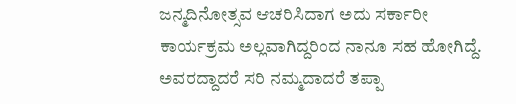ಜನ್ಮದಿನೋತ್ಸವ ಆಚರಿಸಿದಾಗ ಅದು ಸರ್ಕಾರೀ ಕಾರ್ಯಕ್ರಮ ಅಲ್ಲವಾಗಿದ್ದರಿಂದ ನಾನೂ ಸಹ ಹೋಗಿದ್ದೆ. ಅವರದ್ದಾದರೆ ಸರಿ ನಮ್ಮದಾದರೆ ತಪ್ಪಾ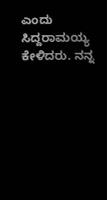ಎಂದು ಸಿದ್ದರಾಮಯ್ಯ ಕೇಳಿದರು. ನನ್ನ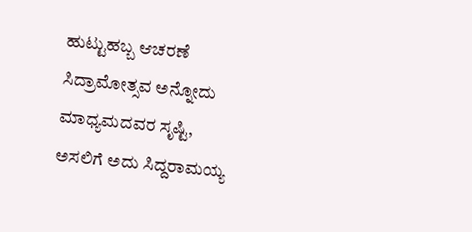ಹುಟ್ಟುಹಬ್ಬ ಆಚರಣೆ ಸಿದ್ರಾಮೋತ್ಸವ ಅನ್ನೋದು ಮಾಧ್ಯಮದವರ ಸೃಷ್ಟಿ, ಅಸಲಿಗೆ ಅದು ಸಿದ್ದರಾಮಯ್ಯ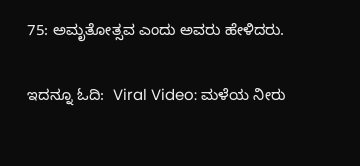75: ಅಮೃತೋತ್ಸವ ಎಂದು ಅವರು ಹೇಳಿದರು.

ಇದನ್ನೂ ಓದಿ:  Viral Video: ಮಳೆಯ ನೀರು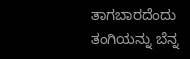ತಾಗಬಾರದೆಂದು ತಂಗಿಯನ್ನು ಬೆನ್ನ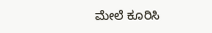ಮೇಲೆ ಕೂರಿಸಿ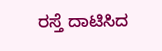ರಸ್ತೆ ದಾಟಿಸಿದ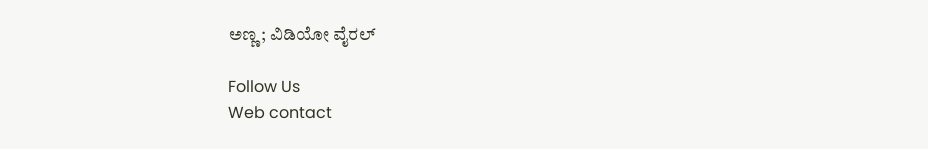ಅಣ್ಣ; ವಿಡಿಯೋ ವೈರಲ್

Follow Us
Web contact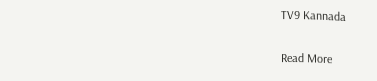TV9 Kannada

Read More